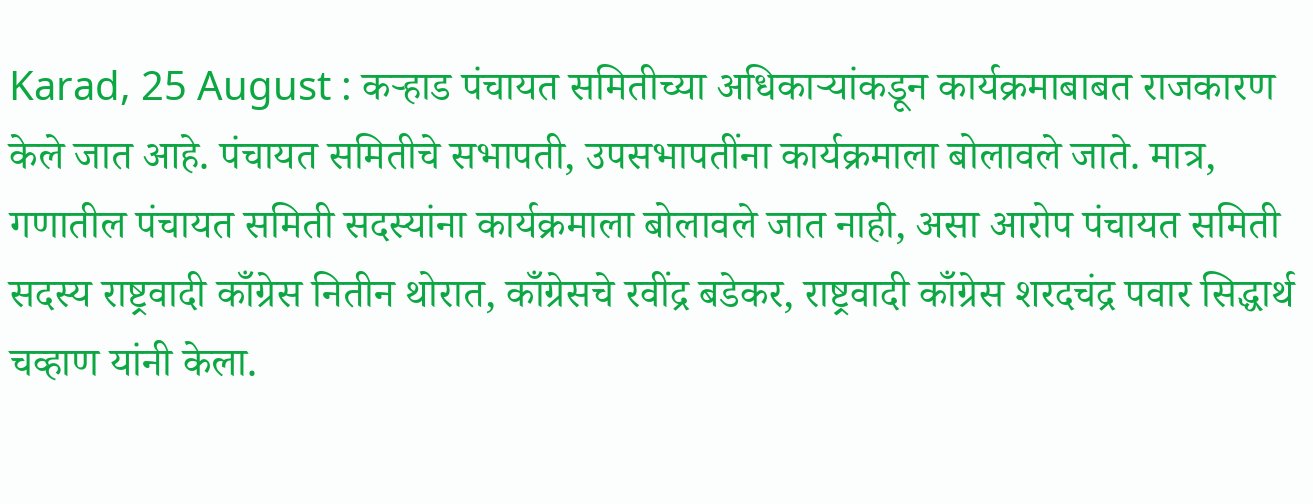Karad, 25 August : कऱ्हाड पंचायत समितीच्या अधिकाऱ्यांकडून कार्यक्रमाबाबत राजकारण केले जात आहे. पंचायत समितीचे सभापती, उपसभापतींना कार्यक्रमाला बोलावले जाते. मात्र, गणातील पंचायत समिती सदस्यांना कार्यक्रमाला बोलावले जात नाही, असा आरोप पंचायत समिती सदस्य राष्ट्रवादी काँग्रेस नितीन थोरात, काँग्रेसचे रवींद्र बडेकर, राष्ट्रवादी काँग्रेस शरदचंद्र पवार सिद्धार्थ चव्हाण यांनी केला.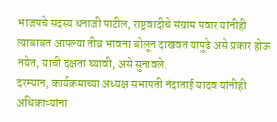भाजपचे सदस्य धनाजी पाटील, राष्ट्रवादीचे संग्राम पवार यांनीही त्याबाबत आपल्या तीव्र भावना बोलून दाखवत यापुढे असे प्रकार होऊ नयेत, याची दक्षता घ्यावी, असे सुनावले.
दरम्यान, कार्यक्रमाच्या अध्यक्ष सभापती नंदाताई यादव यांनीही अधिकाऱ्यांना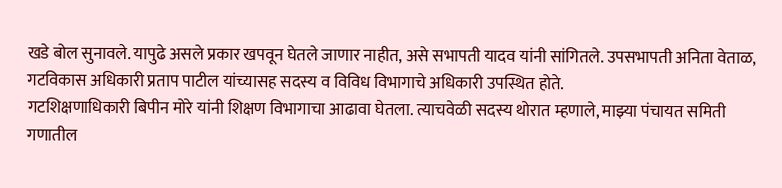खडे बोल सुनावले. यापुढे असले प्रकार खपवून घेतले जाणार नाहीत, असे सभापती यादव यांनी सांगितले. उपसभापती अनिता वेताळ, गटविकास अधिकारी प्रताप पाटील यांच्यासह सदस्य व विविध विभागाचे अधिकारी उपस्थित होते.
गटशिक्षणाधिकारी बिपीन मोरे यांनी शिक्षण विभागाचा आढावा घेतला. त्याचवेळी सदस्य थोरात म्हणाले, माझ्या पंचायत समिती गणातील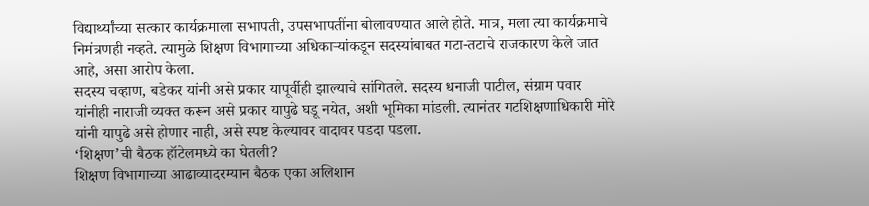विद्यार्थ्यांच्या सत्कार कार्यक्रमाला सभापती, उपसभापतींना बोलावण्यात आले होते. मात्र, मला त्या कार्यक्रमाचे निमंत्रणही नव्हते. त्यामुळे शिक्षण विभागाच्या अधिकाऱ्यांकडून सदस्यांबाबत गटा-तटाचे राजकारण केले जात आहे, असा आरोप केला.
सदस्य चव्हाण, बडेकर यांनी असे प्रकार यापूर्वीही झाल्याचे सांगितले. सदस्य धनाजी पाटील, संग्राम पवार यांनीही नाराजी व्यक्त करून असे प्रकार यापुढे घडू नयेत, अशी भूमिका मांडली. त्यानंतर गटशिक्षणाधिकारी मोरे यांनी यापुढे असे होणार नाही, असे स्पष्ट केल्यावर वादावर पडदा पडला.
‘शिक्षण’ची बैठक हॉटेलमध्ये का घेतली?
शिक्षण विभागाच्या आढाव्यादरम्यान बैठक एका अलिशान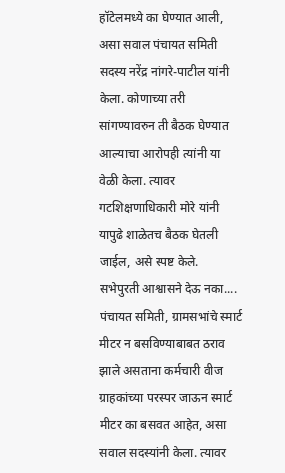हॉटेलमध्ये का घेण्यात आली, असा सवाल पंचायत समिती सदस्य नरेंद्र नांगरे-पाटील यांनी केला. कोणाच्या तरी सांगण्यावरुन ती बैठक घेण्यात आल्याचा आरोपही त्यांनी या वेळी केला. त्यावर गटशिक्षणाधिकारी मोरे यांनी यापुढे शाळेतच बैठक घेतली जाईल, असे स्पष्ट केले.
सभेपुरती आश्वासने देऊ नका....
पंचायत समिती, ग्रामसभांचे स्मार्ट मीटर न बसविण्याबाबत ठराव झाले असताना कर्मचारी वीज ग्राहकांच्या परस्पर जाऊन स्मार्ट मीटर का बसवत आहेत, असा सवाल सदस्यांनी केला. त्यावर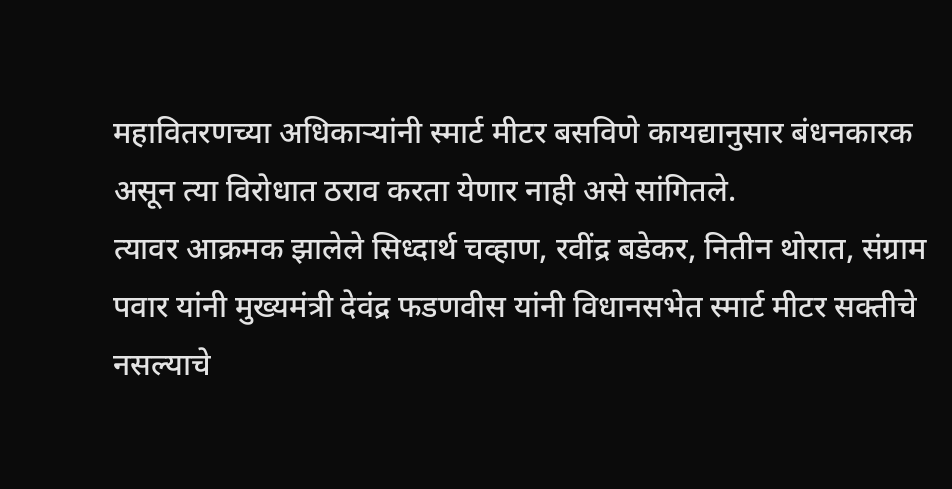महावितरणच्या अधिकाऱ्यांनी स्मार्ट मीटर बसविणे कायद्यानुसार बंधनकारक असून त्या विरोधात ठराव करता येणार नाही असे सांगितले.
त्यावर आक्रमक झालेले सिध्दार्थ चव्हाण, रवींद्र बडेकर, नितीन थोरात, संग्राम पवार यांनी मुख्यमंत्री देवंद्र फडणवीस यांनी विधानसभेत स्मार्ट मीटर सक्तीचे नसल्याचे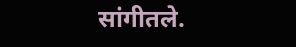सांगीतले.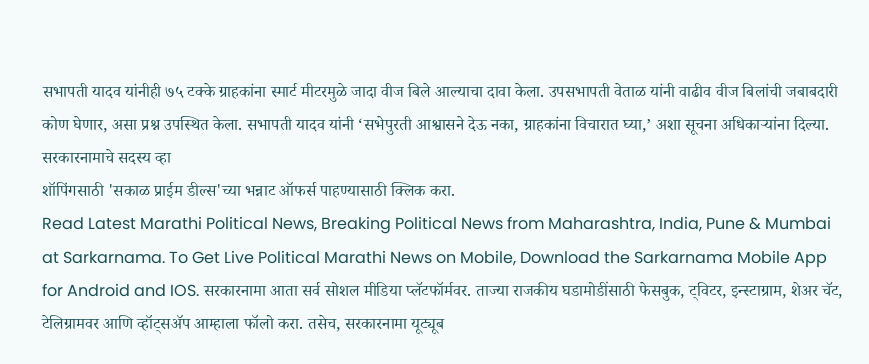सभापती यादव यांनीही ७५ टक्के ग्राहकांना स्मार्ट मीटरमुळे जादा वीज बिले आल्याचा दावा केला. उपसभापती वेताळ यांनी वाढीव वीज बिलांची जबाबदारी कोण घेणार, असा प्रश्न उपस्थित केला. सभापती यादव यांनी ‘सभेपुरती आश्वासने देऊ नका, ग्राहकांना विचारात घ्या,’ अशा सूचना अधिकाऱ्यांना दिल्या.
सरकारनामाचे सदस्य व्हा
शॉपिंगसाठी 'सकाळ प्राईम डील्स'च्या भन्नाट ऑफर्स पाहण्यासाठी क्लिक करा.
Read Latest Marathi Political News, Breaking Political News from Maharashtra, India, Pune & Mumbai at Sarkarnama. To Get Live Political Marathi News on Mobile, Download the Sarkarnama Mobile App for Android and IOS. सरकारनामा आता सर्व सोशल मीडिया प्लॅटफॉर्मवर. ताज्या राजकीय घडामोडींसाठी फेसबुक, ट्विटर, इन्स्टाग्राम, शेअर चॅट, टेलिग्रामवर आणि व्हॉट्सॲप आम्हाला फॉलो करा. तसेच, सरकारनामा यूट्यूब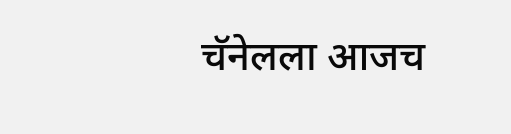चॅनेलला आजच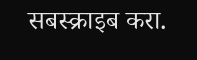सबस्क्राइब करा.